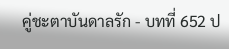คู่ชะตาบันดาลรัก - บทที่ 652 ป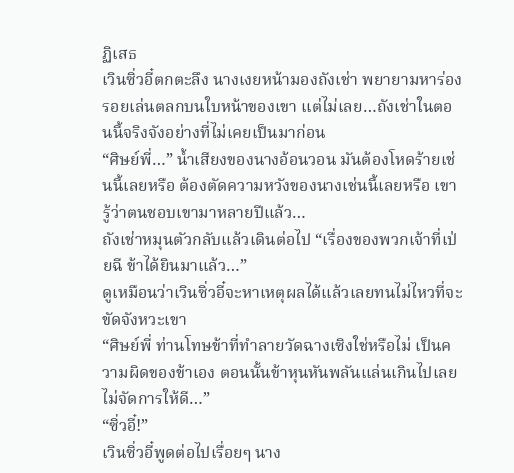ฏิเสธ
เวินซิ่วอี๋ตกตะลึง นางเงยหน้ามองถังเช่า พยายามหาร่องรอยเล่นตลกบนใบหน้าของเขา แต่ไม่เลย…ถังเช่าในตอนนี้จริงจังอย่างที่ไม่เคยเป็นมาก่อน
“ศิษย์พี่…” น้ำเสียงของนางอ้อนวอน มันต้องโหดร้ายเช่นนี้เลยหรือ ต้องตัดความหวังของนางเช่นนี้เลยหรือ เขารู้ว่าตนชอบเขามาหลายปีแล้ว…
ถังเช่าหมุนตัวกลับแล้วเดินต่อไป “เรื่องของพวกเจ้าที่เป่ยฉี ข้าได้ยินมาแล้ว…”
ดูเหมือนว่าเวินซิ่วอี๋จะหาเหตุผลได้แล้วเลยทนไม่ไหวที่จะขัดจังหวะเขา
“ศิษย์พี่ ท่านโทษข้าที่ทำลายวัดฉางเซิงใช่หรือไม่ เป็นความผิดของข้าเอง ตอนนั้นข้าหุนหันพลันแล่นเกินไปเลยไม่จัดการให้ดี…”
“ซิ่วอี๋!”
เวินซิ่วอี๋พูดต่อไปเรื่อยๆ นาง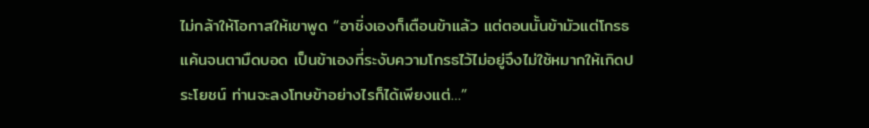ไม่กล้าให้โอกาสให้เขาพูด “อาชิ่งเองก็เตือนข้าแล้ว แต่ตอนนั้นข้ามัวแต่โกรธแค้นจนตามืดบอด เป็นข้าเองที่ระงับความโกรธไว้ไม่อยู่จึงไม่ใช้หมากให้เกิดประโยชน์ ท่านจะลงโทษข้าอย่างไรก็ได้เพียงแต่…”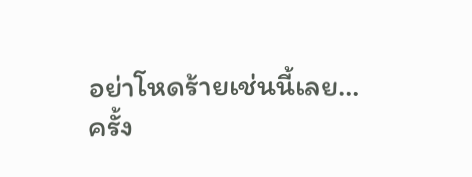อย่าโหดร้ายเช่นนี้เลย…
ครั้ง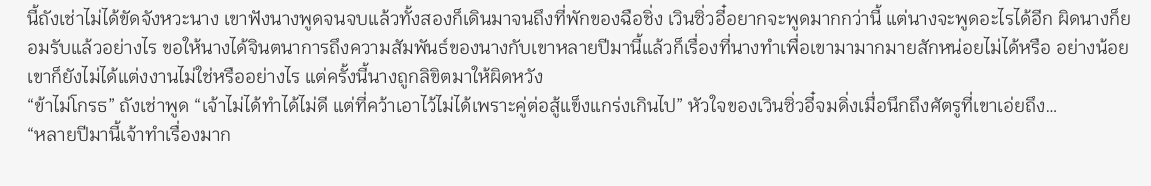นี้ถังเช่าไม่ได้ขัดจังหวะนาง เขาฟังนางพูดจนจบแล้วทั้งสองก็เดินมาจนถึงที่พักของฉือชิ่ง เวินซิ่วอี๋อยากจะพูดมากกว่านี้ แต่นางจะพูดอะไรได้อีก ผิดนางก็ยอมรับแล้วอย่างไร ขอให้นางได้จินตนาการถึงความสัมพันธ์ของนางกับเขาหลายปีมานี้แล้วก็เรื่องที่นางทำเพื่อเขามามากมายสักหน่อยไม่ได้หรือ อย่างน้อยเขาก็ยังไม่ได้แต่งงานไม่ใช่หรืออย่างไร แต่ครั้งนี้นางถูกลิขิตมาให้ผิดหวัง
“ข้าไม่โกรธ” ถังเช่าพูด “เจ้าไม่ได้ทำได้ไม่ดี แต่ที่คว้าเอาไว้ไม่ได้เพราะคู่ต่อสู้แข็งแกร่งเกินไป” หัวใจของเวินซิ่วอี๋จมดิ่งเมื่อนึกถึงศัตรูที่เขาเอ่ยถึง…
“หลายปีมานี้เจ้าทำเรื่องมาก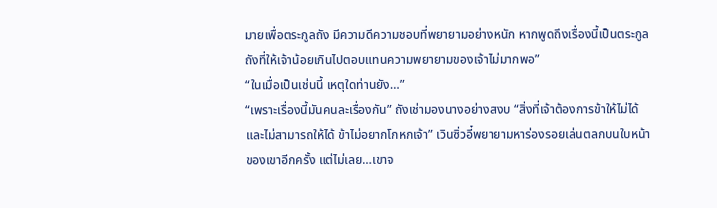มายเพื่อตระกูลถัง มีความดีความชอบที่พยายามอย่างหนัก หากพูดถึงเรื่องนี้เป็นตระกูลถังที่ให้เจ้าน้อยเกินไปตอบแทนความพยายามของเจ้าไม่มากพอ”
“ในเมื่อเป็นเช่นนี้ เหตุใดท่านยัง…”
“เพราะเรื่องนี้มันคนละเรื่องกัน” ถังเช่ามองนางอย่างสงบ “สิ่งที่เจ้าต้องการข้าให้ไม่ได้ และไม่สามารถให้ได้ ข้าไม่อยากโกหกเจ้า” เวินซิ่วอี๋พยายามหาร่องรอยเล่นตลกบนใบหน้าของเขาอีกครั้ง แต่ไม่เลย…เขาจ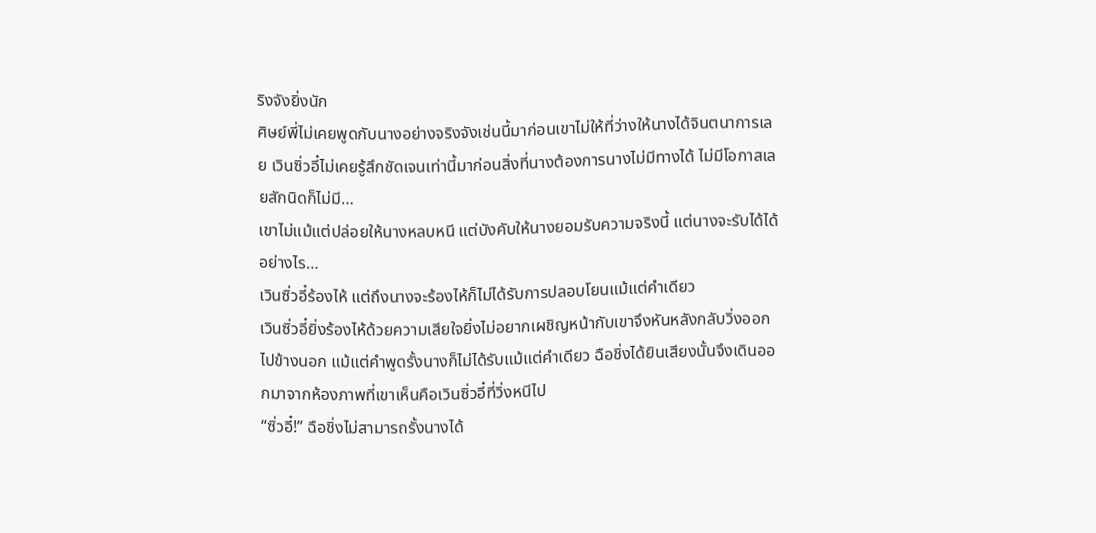ริงจังยิ่งนัก
ศิษย์พี่ไม่เคยพูดกับนางอย่างจริงจังเช่นนี้มาก่อนเขาไม่ให้ที่ว่างให้นางได้จินตนาการเลย เวินซิ่วอี๋ไม่เคยรู้สึกชัดเจนเท่านี้มาก่อนสิ่งที่นางต้องการนางไม่มีทางได้ ไม่มีโอกาสเลยสักนิดก็ไม่มี…
เขาไม่แม้แต่ปล่อยให้นางหลบหนี แต่บังคับให้นางยอมรับความจริงนี้ แต่นางจะรับได้ได้อย่างไร…
เวินซิ่วอี๋ร้องไห้ แต่ถึงนางจะร้องไห้ก็ไม่ได้รับการปลอบโยนแม้แต่คำเดียว
เวินซิ่วอี๋ยิ่งร้องไห้ด้วยความเสียใจยิ่งไม่อยากเผชิญหน้ากับเขาจึงหันหลังกลับวิ่งออกไปข้างนอก แม้แต่คำพูดรั้งนางก็ไม่ได้รับแม้แต่คำเดียว ฉือชิ่งได้ยินเสียงนั้นจึงเดินออกมาจากห้องภาพที่เขาเห็นคือเวินซิ่วอี๋ที่วิ่งหนีไป
“ซิ่วอี๋!” ฉือชิ่งไม่สามารถรั้งนางได้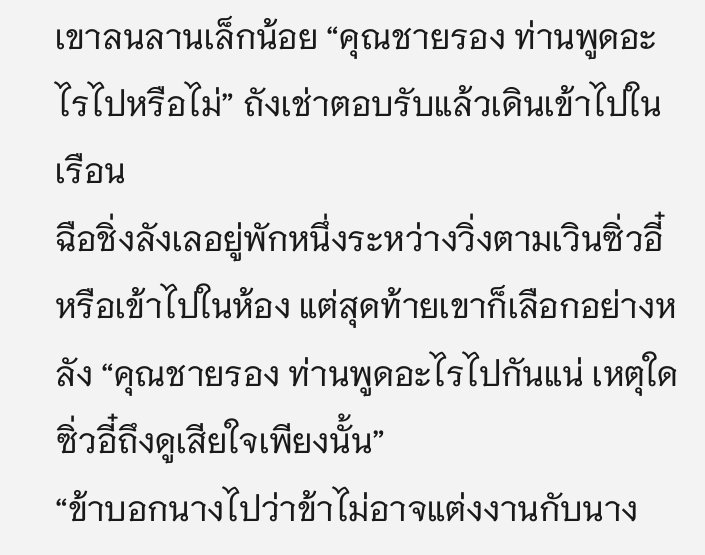เขาลนลานเล็กน้อย “คุณชายรอง ท่านพูดอะไรไปหรือไม่” ถังเช่าตอบรับแล้วเดินเข้าไปในเรือน
ฉือชิ่งลังเลอยู่พักหนึ่งระหว่างวิ่งตามเวินซิ่วอี๋ หรือเข้าไปในห้อง แต่สุดท้ายเขาก็เลือกอย่างหลัง “คุณชายรอง ท่านพูดอะไรไปกันแน่ เหตุใดซิ่วอี๋ถึงดูเสียใจเพียงนั้น”
“ข้าบอกนางไปว่าข้าไม่อาจแต่งงานกับนาง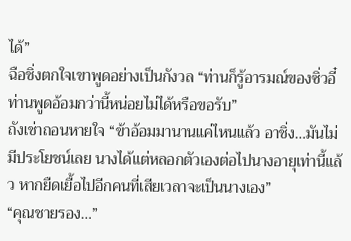ได้”
ฉือชิ่งตกใจเขาพูดอย่างเป็นกังวล “ท่านก็รู้อารมณ์ของซิ่วอี๋ ท่านพูดอ้อมกว่านี้หน่อยไม่ได้หรือขอรับ”
ถังเช่าถอนหายใจ “ข้าอ้อมมานานแค่ไหนแล้ว อาชิ่ง…มันไม่มีประโยชน์เลย นางได้แต่หลอกตัวเองต่อไปนางอายุเท่านี้แล้ว หากยืดเยื้อไปอีกคนที่เสียเวลาจะเป็นนางเอง”
“คุณชายรอง…”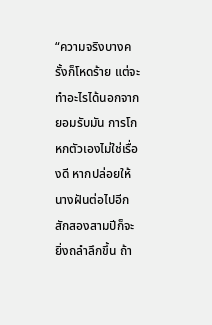“ความจริงบางครั้งก็โหดร้าย แต่จะทำอะไรได้นอกจากยอมรับมัน การโกหกตัวเองไม่ใช่เรื่องดี หากปล่อยให้นางฝันต่อไปอีกสักสองสามปีก็จะยิ่งถลำลึกขึ้น ถ้า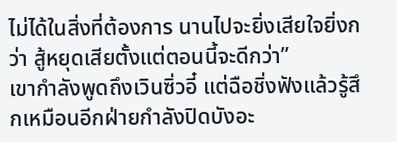ไม่ได้ในสิ่งที่ต้องการ นานไปจะยิ่งเสียใจยิ่งกว่า สู้หยุดเสียตั้งแต่ตอนนี้จะดีกว่า”
เขากำลังพูดถึงเวินซิ่วอี๋ แต่ฉือชิ่งฟังแล้วรู้สึกเหมือนอีกฝ่ายกำลังปิดบังอะ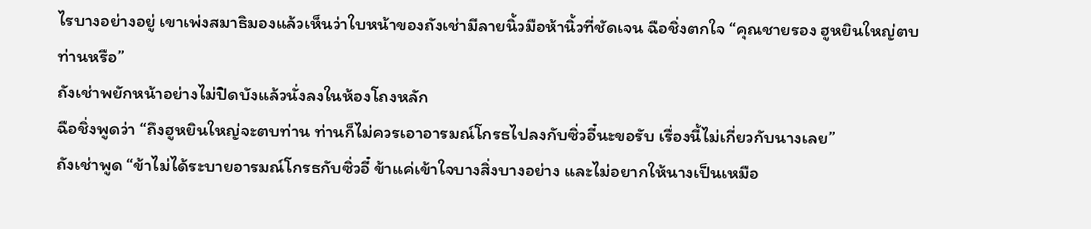ไรบางอย่างอยู่ เขาเพ่งสมาธิมองแล้วเห็นว่าใบหน้าของถังเช่ามีลายนิ้วมือห้านิ้วที่ชัดเจน ฉือชิ่งตกใจ “คุณชายรอง ฮูหยินใหญ่ตบท่านหรือ”
ถังเช่าพยักหน้าอย่างไม่ปิดบังแล้วนั่งลงในห้องโถงหลัก
ฉือชิ่งพูดว่า “ถึงฮูหยินใหญ่จะตบท่าน ท่านก็ไม่ควรเอาอารมณ์โกรธไปลงกับซิ่วอี๋นะขอรับ เรื่องนี้ไม่เกี่ยวกับนางเลย”
ถังเช่าพูด “ข้าไม่ได้ระบายอารมณ์โกรธกับซิ่วอี๋ ข้าแค่เข้าใจบางสิ่งบางอย่าง และไม่อยากให้นางเป็นเหมือ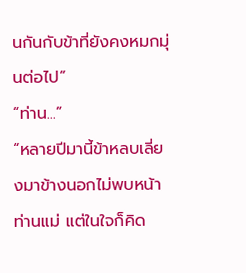นกันกับข้าที่ยังคงหมกมุ่นต่อไป”
“ท่าน...”
“หลายปีมานี้ข้าหลบเลี่ยงมาข้างนอกไม่พบหน้าท่านแม่ แต่ในใจก็คิด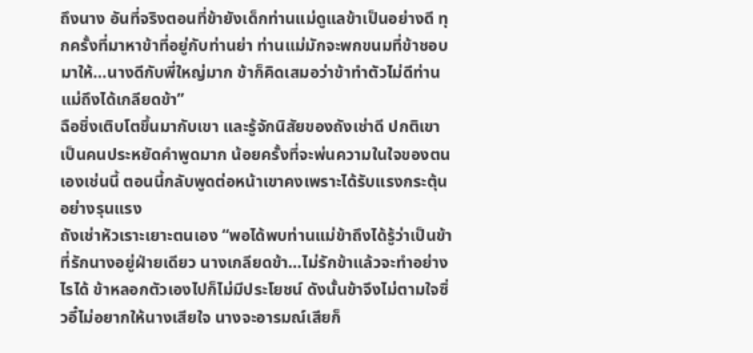ถึงนาง อันที่จริงตอนที่ข้ายังเด็กท่านแม่ดูแลข้าเป็นอย่างดี ทุกครั้งที่มาหาข้าที่อยู่กับท่านย่า ท่านแม่มักจะพกขนมที่ข้าชอบมาให้…นางดีกับพี่ใหญ่มาก ข้าก็คิดเสมอว่าข้าทำตัวไม่ดีท่านแม่ถึงได้เกลียดข้า”
ฉือชิ่งเติบโตขึ้นมากับเขา และรู้จักนิสัยของถังเช่าดี ปกติเขาเป็นคนประหยัดคำพูดมาก น้อยครั้งที่จะพ่นความในใจของตนเองเช่นนี้ ตอนนี้กลับพูดต่อหน้าเขาคงเพราะได้รับแรงกระตุ้นอย่างรุนแรง
ถังเช่าหัวเราะเยาะตนเอง “พอได้พบท่านแม่ข้าถึงได้รู้ว่าเป็นข้าที่รักนางอยู่ฝ่ายเดียว นางเกลียดข้า…ไม่รักข้าแล้วจะทำอย่างไรได้ ข้าหลอกตัวเองไปก็ไม่มีประโยชน์ ดังนั้นข้าจึงไม่ตามใจซิ่วอี๋ไม่อยากให้นางเสียใจ นางจะอารมณ์เสียก็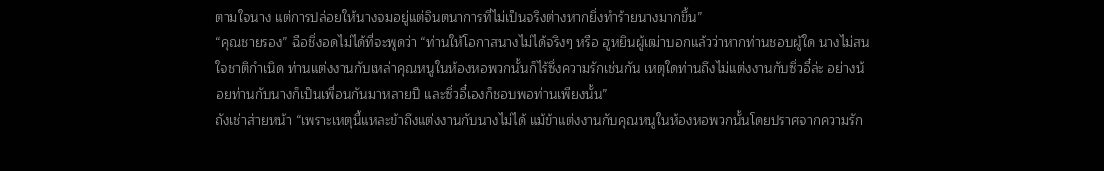ตามใจนาง แต่การปล่อยให้นางจมอยู่แต่จินตนาการที่ไม่เป็นจริงต่างหากยิ่งทำร้ายนางมากขึ้น”
“คุณชายรอง” ฉือชิ่งอดไม่ได้ที่จะพูดว่า “ท่านให้โอกาสนางไม่ได้จริงๆ หรือ ฮูหยินผู้เฒ่าบอกแล้วว่าหากท่านชอบผู้ใด นางไม่สนใจชาติกำเนิด ท่านแต่งงานกับเหล่าคุณหนูในห้องหอพวกนั้นก็ไร้ซึ่งความรักเช่นกัน เหตุใดท่านถึงไม่แต่งงานกับซิ่วอี๋ล่ะ อย่างน้อยท่านกับนางก็เป็นเพื่อนกันมาหลายปี และซิ่วอี๋เองก็ชอบพอท่านเพียงนั้น”
ถังเช่าส่ายหน้า “เพราะเหตุนี้แหละข้าถึงแต่งงานกับนางไม่ได้ แม้ข้าแต่งงานกับคุณหนูในห้องหอพวกนั้นโดยปราศจากความรัก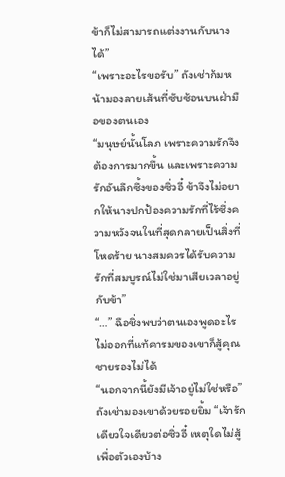ข้าก็ไม่สามารถแต่งงานกับนางได้”
“เพราะอะไรขอรับ” ถังเช่าก้มหน้ามองลายเส้นที่ซับซ้อนบนฝ่ามือของตนเอง
“มนุษย์นั้นโลภ เพราะความรักจึงต้องการมากขึ้น และเพราะความรักอันลึกซึ้งของซิ่วอี๋ ข้าจึงไม่อยากให้นางปกป้องความรักที่ไร้ซึ่งความหวังจนในที่สุดกลายเป็นสิ่งที่โหดร้าย นางสมควรได้รับความรักที่สมบูรณ์ไม่ใช่มาเสียเวลาอยู่กับข้า”
“…” ฉือชิ่งพบว่าตนเองพูดอะไรไม่ออกที่แท้คารมของเขาก็สู้คุณชายรองไม่ได้
“นอกจากนี้ยังมีเจ้าอยู่ไม่ใช่หรือ” ถังเช่ามองเขาด้วยรอยยิ้ม “เจ้ารักเดียวใจเดียวต่อซิ่วอี๋ เหตุใดไม่สู้เพื่อตัวเองบ้าง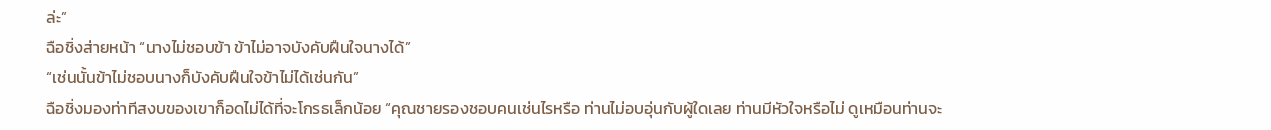ล่ะ”
ฉือชิ่งส่ายหน้า “นางไม่ชอบข้า ข้าไม่อาจบังคับฝืนใจนางได้”
“เช่นนั้นข้าไม่ชอบนางก็บังคับฝืนใจข้าไม่ได้เช่นกัน”
ฉือชิ่งมองท่าทีสงบของเขาก็อดไม่ได้ที่จะโกรธเล็กน้อย “คุณชายรองชอบคนเช่นไรหรือ ท่านไม่อบอุ่นกับผู้ใดเลย ท่านมีหัวใจหรือไม่ ดูเหมือนท่านจะ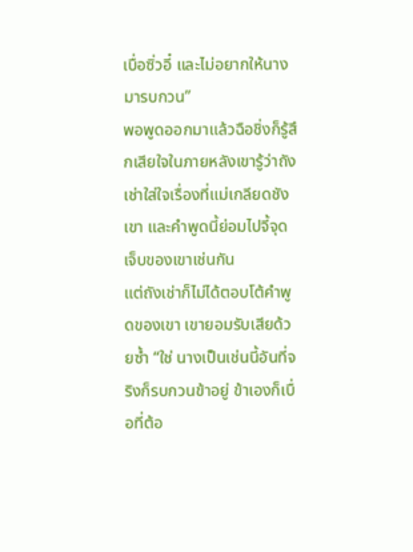เบื่อซิ่วอี๋ และไม่อยากให้นางมารบกวน”
พอพูดออกมาแล้วฉือชิ่งก็รู้สึกเสียใจในภายหลังเขารู้ว่าถังเช่าใส่ใจเรื่องที่แม่เกลียดชังเขา และคำพูดนี้ย่อมไปจี้จุดเจ็บของเขาเช่นกัน
แต่ถังเช่าก็ไม่ได้ตอบโต้คำพูดของเขา เขายอมรับเสียด้วยซ้ำ “ใช่ นางเป็นเช่นนี้อันที่จริงก็รบกวนข้าอยู่ ข้าเองก็เบื่อที่ต้อ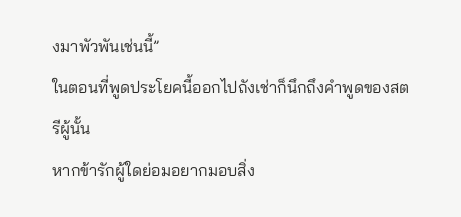งมาพัวพันเช่นนี้”
ในตอนที่พูดประโยคนี้ออกไปถังเช่าก็นึกถึงคำพูดของสตรีผู้นั้น
หากข้ารักผู้ใดย่อมอยากมอบสิ่ง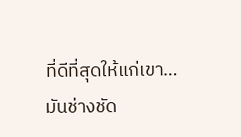ที่ดีที่สุดให้แก่เขา…
มันช่างชัด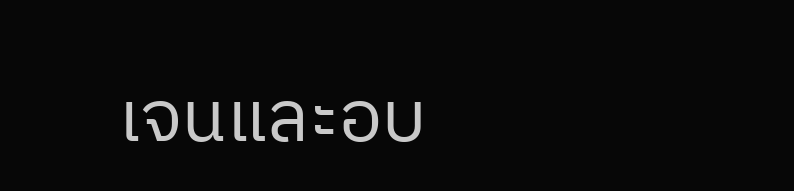เจนและอบ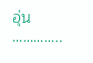อุ่น
…………..